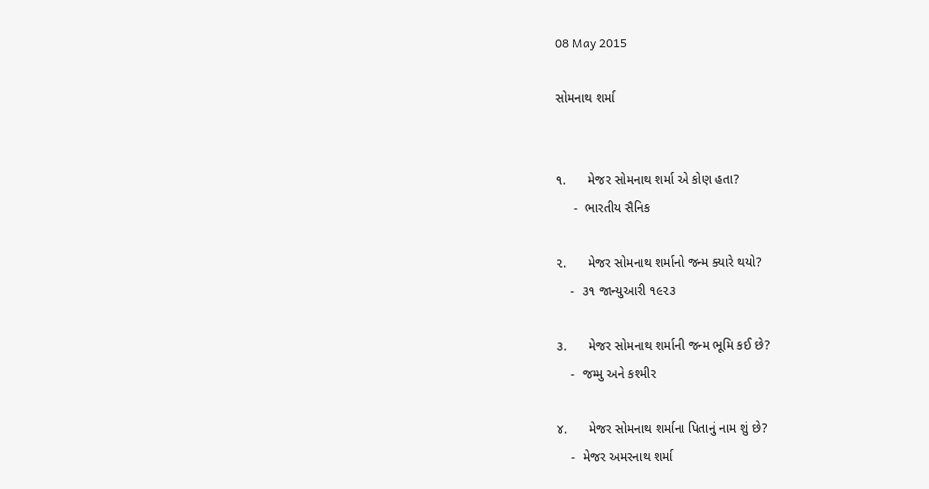08 May 2015

સોમનાથ શર્મા


૧.      મેજર સોમનાથ શર્મા એ કોણ હતા?
     -  ભારતીય સૈનિક

૨.      મેજર સોમનાથ શર્માનો જન્મ ક્યારે થયો?
    -  ૩૧ જાન્યુઆરી ૧૯૨૩

૩.      મેજર સોમનાથ શર્માની જન્મ ભૂમિ કઈ છે?
    -  જમ્મુ અને કશ્મીર

૪.      મેજર સોમનાથ શર્માના પિતાનું નામ શું છે?
    -  મેજર અમરનાથ શર્મા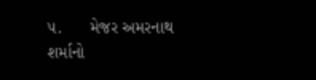૫.      મેજર અમરનાથ શર્માનો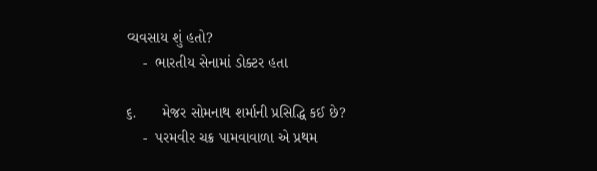વ્યવસાય શું હતો?
    -  ભારતીય સેનામાં ડોક્ટર હતા

૬.      મેજર સોમનાથ શર્માની પ્રસિદ્ધિ કઈ છે?
    -  પરમવીર ચક્ર પામવાવાળા એ પ્રથમ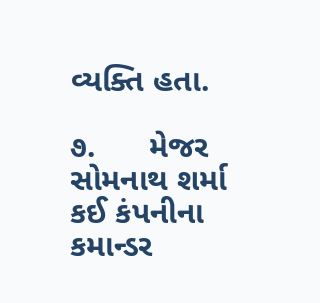વ્યક્તિ હતા.

૭.      મેજર સોમનાથ શર્મા કઈ કંપનીના કમાન્ડર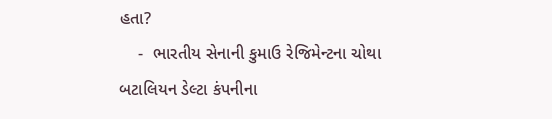હતા?
    -  ભારતીય સેનાની કુમાઉ રેજિમેન્ટના ચોથા બટાલિયન ડેલ્ટા કંપનીના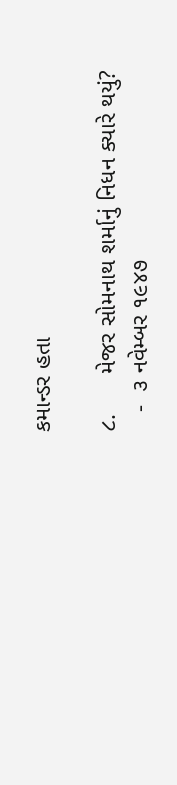કમાન્ડર હતા

૮.      મેજર સોમનાથ શર્માનું નિધન ક્યારે થયું?
   -  ૩ નવેમ્બર ૧૯૪૭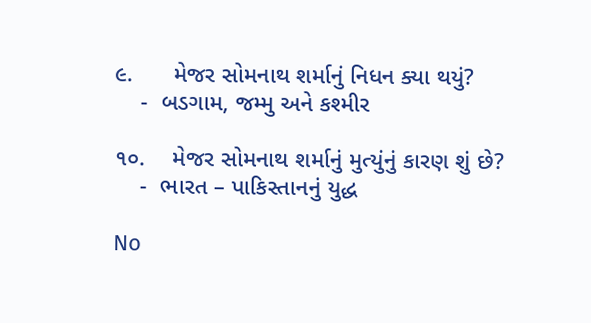૯.      મેજર સોમનાથ શર્માનું નિધન ક્યા થયું?
    -  બડગામ, જમ્મુ અને કશ્મીર

૧૦.    મેજર સોમનાથ શર્માનું મુત્યુંનું કારણ શું છે?
    -  ભારત – પાકિસ્તાનનું યુદ્ધ

No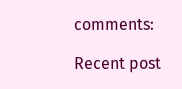comments:

Recent post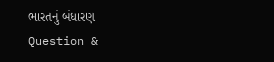ભારતનું બંધારણ Question &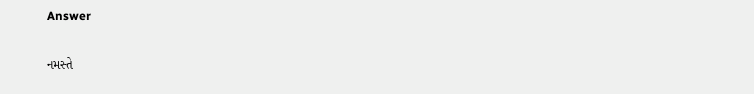Answer

નમસ્તે